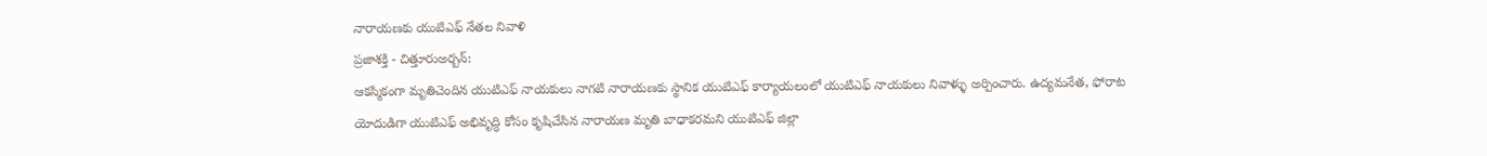నారాయణకు యుటిఎఫ్ నేతల నివాళి
ప్రజాశక్తి - చిత్తూరుఅర్బన్:
ఆకస్మికంగా మృతిచెందిన యుటిఎఫ్ నాయకులు నాగటి నారాయణకు స్థానిక యుటిఎఫ్ కార్యాయలంలో యుటిఎఫ్ నాయకులు నివాళ్ళు అర్పించారు. ఉద్యమనేత, ఫోరాట యోదుడిగా యుటిఎఫ్ అభివృద్ధి కోసం కృషిచేసిన నారాయణ మృతి బాధాకరమని యుటిఎఫ్ జిల్లా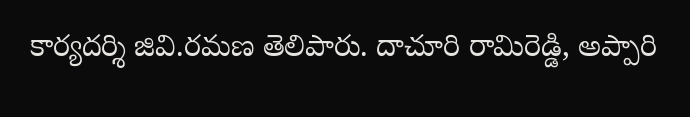కార్యదర్శి జివి.రమణ తెలిపారు. దాచూరి రామిరెడ్డి, అప్పారి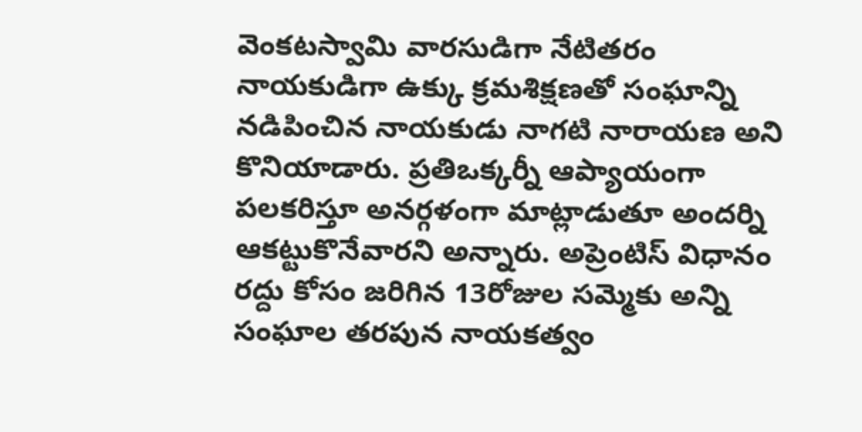వెంకటస్వామి వారసుడిగా నేటితరం నాయకుడిగా ఉక్కు క్రమశిక్షణతో సంఘాన్ని నడిపించిన నాయకుడు నాగటి నారాయణ అని కొనియాడారు. ప్రతిఒక్కర్నీ ఆప్యాయంగా పలకరిస్తూ అనర్గళంగా మాట్లాడుతూ అందర్ని ఆకట్టుకొనేవారని అన్నారు. అప్రెంటిస్ విధానం రద్దు కోసం జరిగిన 13రోజుల సమ్మెకు అన్ని సంఘాల తరపున నాయకత్వం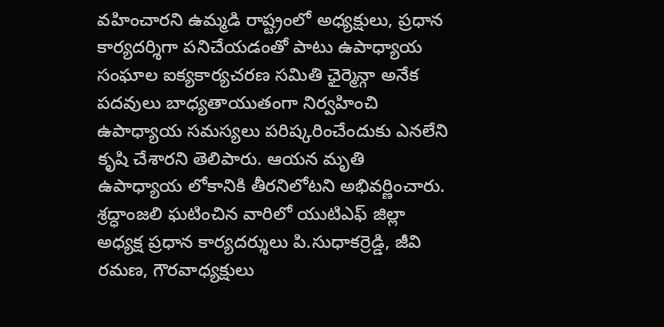వహించారని ఉమ్మడి రాష్ట్రంలో అధ్యక్షులు, ప్రధాన కార్యదర్శిగా పనిచేయడంతో పాటు ఉపాధ్యాయ సంఘాల ఐక్యకార్యచరణ సమితి ఛైర్మెన్గా అనేక పదవులు బాధ్యతాయుతంగా నిర్వహించి ఉపాధ్యాయ సమస్యలు పరిష్కరించేందుకు ఎనలేని కృషి చేశారని తెలిపారు. ఆయన మృతి ఉపాధ్యాయ లోకానికి తీరనిలోటని అభివర్ణించారు. శ్రద్ధాంజలి ఘటించిన వారిలో యుటిఎఫ్ జిల్లా అధ్యక్ష ప్రధాన కార్యదర్శులు పి.సుధాకర్రెడ్డి, జీవి రమణ, గౌరవాధ్యక్షులు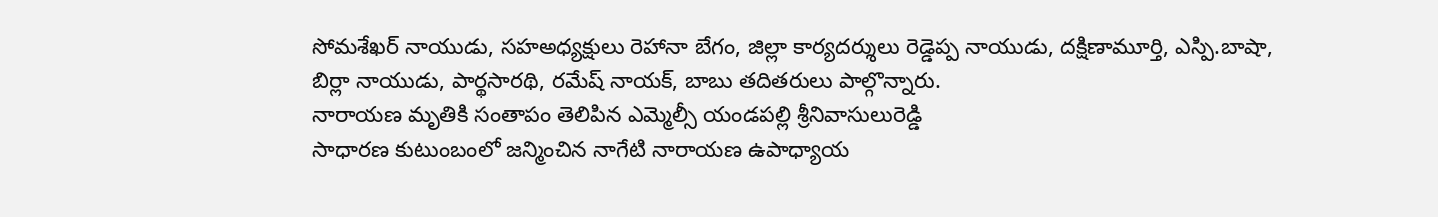సోమశేఖర్ నాయుడు, సహఅధ్యక్షులు రెహానా బేగం, జిల్లా కార్యదర్శులు రెడ్డెప్ప నాయుడు, దక్షిణామూర్తి, ఎస్పి.బాషా, బిర్లా నాయుడు, పార్థసారథి, రమేష్ నాయక్, బాబు తదితరులు పాల్గొన్నారు.
నారాయణ మృతికి సంతాపం తెలిపిన ఎమ్మెల్సీ యండపల్లి శ్రీనివాసులురెడ్డి
సాధారణ కుటుంబంలో జన్మించిన నాగేటి నారాయణ ఉపాధ్యాయ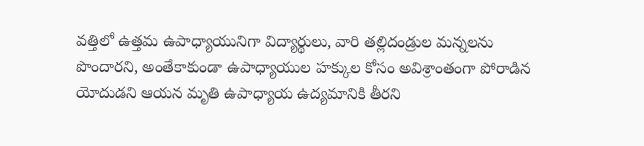వత్తిలో ఉత్తమ ఉపాధ్యాయునిగా విద్యార్థులు, వారి తల్లిదండ్రుల మన్నలను పొందారని, అంతేకాకుండా ఉపాధ్యాయుల హక్కుల కోసం అవిశ్రాంతంగా పోరాడిన యోదుడని ఆయన మృతి ఉపాధ్యాయ ఉద్యమానికి తీరని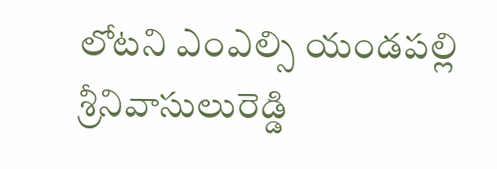లోటని ఎంఎల్సి యండపల్లి శ్రీనివాసులురెడ్డి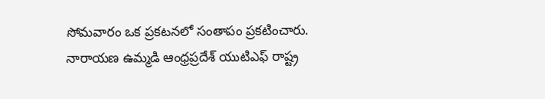సోమవారం ఒక ప్రకటనలో సంతాపం ప్రకటించారు. నారాయణ ఉమ్మడి ఆంధ్రప్రదేశ్ యుటిఎఫ్ రాష్ట్ర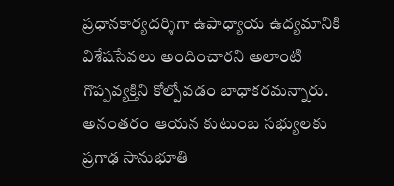ప్రధానకార్యదర్శిగా ఉపాధ్యాయ ఉద్యమానికి విశేషసేవలు అందించారని అలాంటి గొప్పవ్యక్తిని కోల్పోవడం బాధాకరమన్నారు. అనంతరం ఆయన కుటుంబ సభ్యులకు ప్రగాఢ సానుభూతి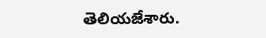తెలియజేశారు.